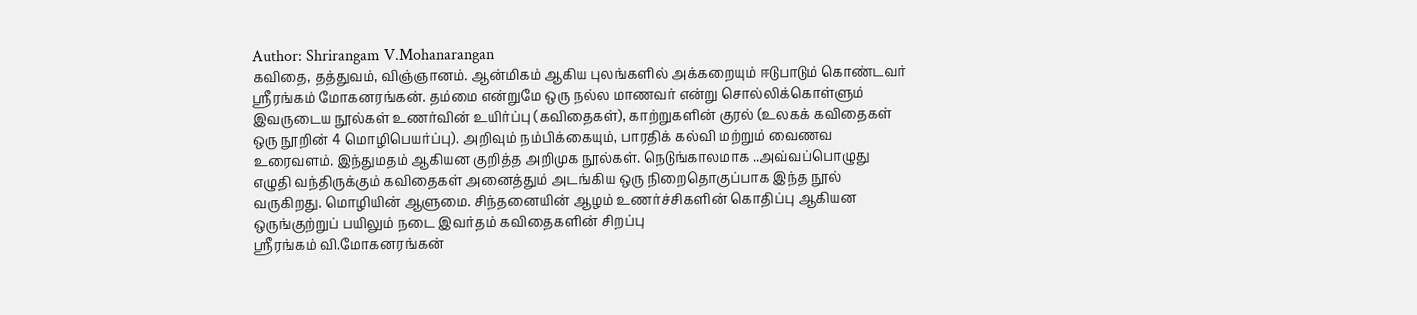Author: Shrirangam V.Mohanarangan
கவிதை, தத்துவம், விஞ்ஞானம். ஆன்மிகம் ஆகிய புலங்களில் அக்கறையும் ஈடுபாடும் கொண்டவர் ஸ்ரீரங்கம் மோகனரங்கன். தம்மை என்றுமே ஒரு நல்ல மாணவர் என்று சொல்லிக்கொள்ளும் இவருடைய நூல்கள் உணர்வின் உயிர்ப்பு (கவிதைகள்), காற்றுகளின் குரல் (உலகக் கவிதைகள் ஒரு நூறின் 4 மொழிபெயர்ப்பு). அறிவும் நம்பிக்கையும், பாரதிக் கல்வி மற்றும் வைணவ உரைவளம். இந்துமதம் ஆகியன குறித்த அறிமுக நூல்கள். நெடுங்காலமாக ..அவ்வப்பொழுது எழுதி வந்திருக்கும் கவிதைகள் அனைத்தும் அடங்கிய ஒரு நிறைதொகுப்பாக இந்த நூல் வருகிறது. மொழியின் ஆளுமை. சிந்தனையின் ஆழம் உணர்ச்சிகளின் கொதிப்பு ஆகியன ஒருங்குற்றுப் பயிலும் நடை இவர்தம் கவிதைகளின் சிறப்பு
ஸ்ரீரங்கம் வி.மோகனரங்கன்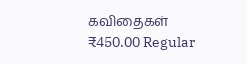கவிதைகள்
₹450.00 Regular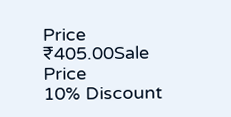Price
₹405.00Sale Price
10% Discount